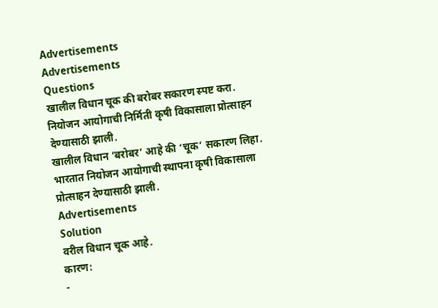Advertisements
Advertisements
Questions
खालील विधान चूक की बरोबर सकारण स्पष्ट करा.
नियोजन आयोगाची निर्मिती कृषी विकासाला प्रोत्साहन देण्यासाठी झाली.
खालील विधान ‘बरोबर’ आहे की ‘चूक’ सकारण लिहा.
भारतात नियोजन आयोगाची स्थापना कृषी विकासाला प्रोत्साहन देण्यासाठी झाली.
Advertisements
Solution
वरील विधान चूक आहे.
कारण:
-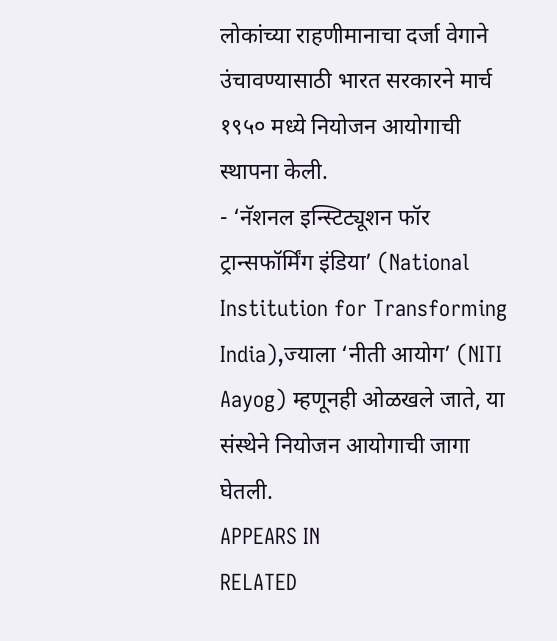लोकांच्या राहणीमानाचा दर्जा वेगाने उंचावण्यासाठी भारत सरकारने मार्च १९५० मध्ये नियोजन आयोगाची स्थापना केली.
- ‘नॅशनल इन्स्टिट्यूशन फॉर ट्रान्सफॉर्मिंग इंडिया’ (National Institution for Transforming India),ज्याला ‘नीती आयोग’ (NITI Aayog) म्हणूनही ओळखले जाते, या संस्थेने नियोजन आयोगाची जागा घेतली.
APPEARS IN
RELATED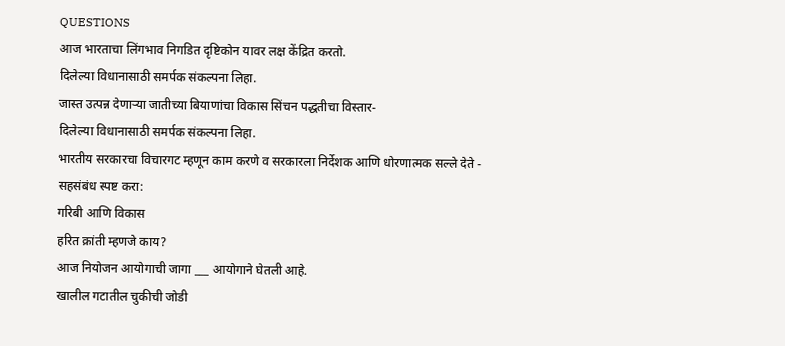QUESTIONS
आज भारताचा लिंगभाव निगडित दृष्टिकोन यावर लक्ष केंद्रित करतो.
दिलेल्या विधानासाठी समर्पक संकल्पना लिहा.
जास्त उत्पन्न देणाऱ्या जातीच्या बियाणांचा विकास सिंचन पद्धतीचा विस्तार-
दिलेल्या विधानासाठी समर्पक संकल्पना लिहा.
भारतीय सरकारचा विचारगट म्हणून काम करणे व सरकारला निर्देशक आणि धोरणात्मक सल्ले देते -
सहसंबंध स्पष्ट करा:
गरिबी आणि विकास
हरित क्रांती म्हणजे काय?
आज नियोजन आयोगाची जागा ___ आयोगाने घेतली आहे.
खालील गटातील चुकीची जोडी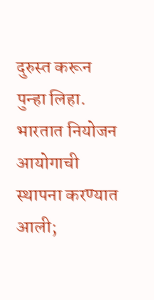दुरुस्त करून पुन्हा लिहा.
भारतात नियोजन आयोगाची स्थापना करण्यात आली;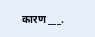कारण ___.